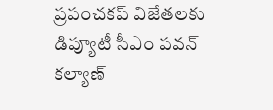ప్రపంచకప్ విజేతలకు డిప్యూటీ సీఎం పవన్ కల్యాణ్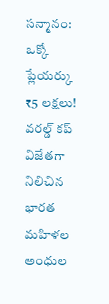సన్మానం: ఒక్కో ప్లేయర్కు ₹5 లక్షలు!
వరల్డ్ కప్ విజేతగా నిలిచిన భారత మహిళల అంధుల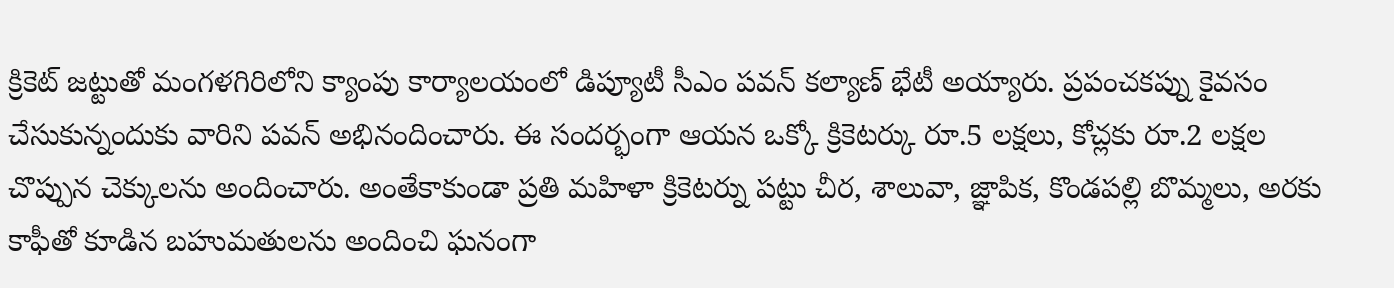క్రికెట్ జట్టుతో మంగళగిరిలోని క్యాంపు కార్యాలయంలో డిప్యూటీ సీఎం పవన్ కల్యాణ్ భేటీ అయ్యారు. ప్రపంచకప్ను కైవసం చేసుకున్నందుకు వారిని పవన్ అభినందించారు. ఈ సందర్భంగా ఆయన ఒక్కో క్రికెటర్కు రూ.5 లక్షలు, కోచ్లకు రూ.2 లక్షల చొప్పున చెక్కులను అందించారు. అంతేకాకుండా ప్రతి మహిళా క్రికెటర్ను పట్టు చీర, శాలువా, జ్ఞాపిక, కొండపల్లి బొమ్మలు, అరకు కాఫీతో కూడిన బహుమతులను అందించి ఘనంగా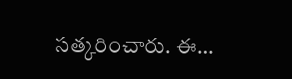సత్కరించారు. ఈ…